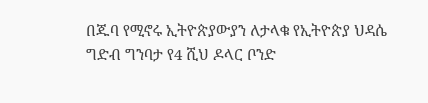በጁባ የሚኖሩ ኢትዮጵያውያን ለታላቁ የኢትዮጵያ ህዳሴ ግድብ ግንባታ የ4 ሺህ ዶላር ቦንድ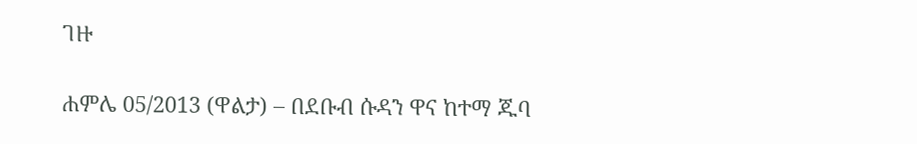ገዙ

ሐምሌ 05/2013 (ዋልታ) – በደቡብ ሱዳን ዋና ከተማ ጁባ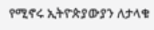የሚኖሩ ኢትዮጵያውያን ለታላቁ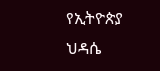የኢትዮጵያ ህዳሴ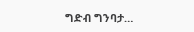ግድብ ግንባታ…